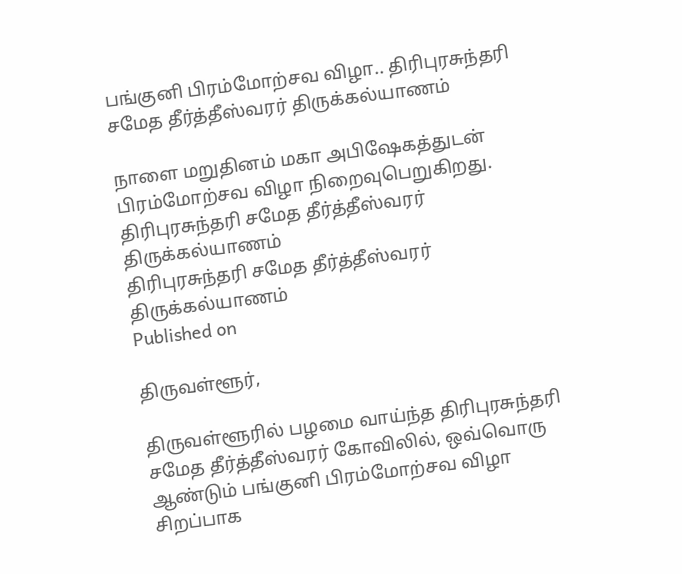பங்குனி பிரம்மோற்சவ விழா.. திரிபுரசுந்தரி சமேத தீர்த்தீஸ்வரர் திருக்கல்யாணம்

நாளை மறுதினம் மகா அபிஷேகத்துடன் பிரம்மோற்சவ விழா நிறைவுபெறுகிறது.
திரிபுரசுந்தரி சமேத தீர்த்தீஸ்வரர் திருக்கல்யாணம்
திரிபுரசுந்தரி சமேத தீர்த்தீஸ்வரர் திருக்கல்யாணம்
Published on

திருவள்ளூர்,

திருவள்ளூரில் பழமை வாய்ந்த திரிபுரசுந்தரி சமேத தீர்த்தீஸ்வரர் கோவிலில், ஒவ்வொரு ஆண்டும் பங்குனி பிரம்மோற்சவ விழா சிறப்பாக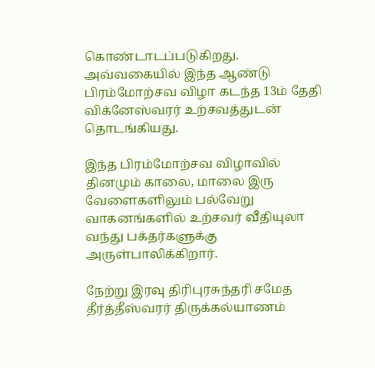கொண்டாடப்படுகிறது. அவ்வகையில் இந்த ஆண்டு பிரம்மோற்சவ விழா கடந்த 13ம் தேதி விக்னேஸ்வரர் உற்சவத்துடன் தொடங்கியது.

இந்த பிரம்மோற்சவ விழாவில் தினமும் காலை, மாலை இரு வேளைகளிலும் பல்வேறு வாகனங்களில் உற்சவர் வீதியுலா வந்து பக்தர்களுக்கு அருள்பாலிக்கிறார்.

நேற்று இரவு திரிபுரசுந்தரி சமேத தீர்த்தீஸ்வரர் திருக்கல்யாணம்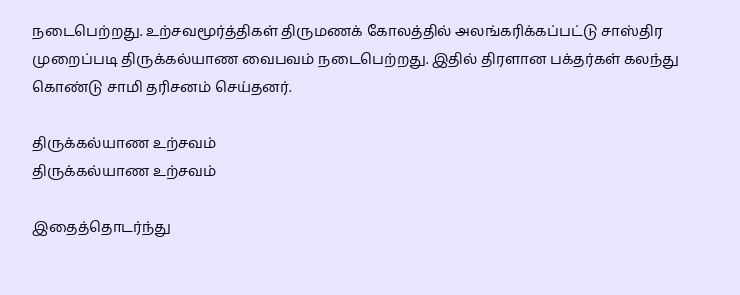நடைபெற்றது. உற்சவமூர்த்திகள் திருமணக் கோலத்தில் அலங்கரிக்கப்பட்டு சாஸ்திர முறைப்படி திருக்கல்யாண வைபவம் நடைபெற்றது. இதில் திரளான பக்தர்கள் கலந்து கொண்டு சாமி தரிசனம் செய்தனர்.

திருக்கல்யாண உற்சவம்
திருக்கல்யாண உற்சவம்

இதைத்தொடர்ந்து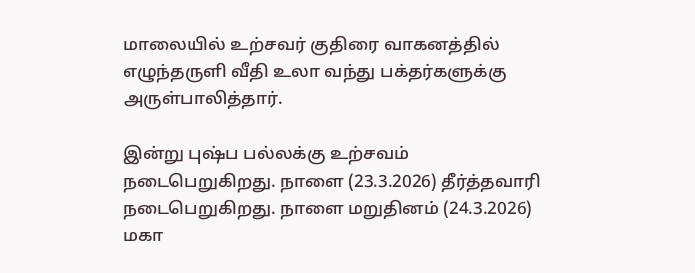மாலையில் உற்சவர் குதிரை வாகனத்தில் எழுந்தருளி வீதி உலா வந்து பக்தர்களுக்கு அருள்பாலித்தார்.

இன்று புஷ்ப பல்லக்கு உற்சவம் நடைபெறுகிறது. நாளை (23.3.2026) தீர்த்தவாரி நடைபெறுகிறது. நாளை மறுதினம் (24.3.2026) மகா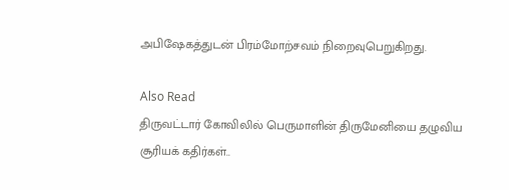அபிஷேகத்துடன் பிரம்மோற்சவம் நிறைவுபெறுகிறது.

Also Read
திருவட்டார் கோவிலில் பெருமாளின் திருமேனியை தழுவிய சூரியக் கதிர்கள்..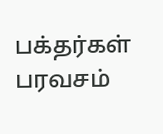பக்தர்கள் பரவசம்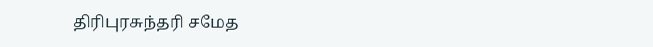திரிபுரசுந்தரி சமேத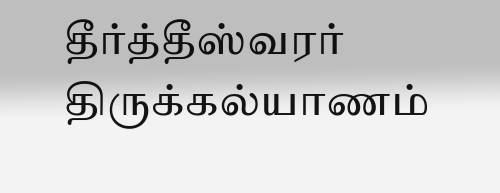தீர்த்தீஸ்வரர் திருக்கல்யாணம்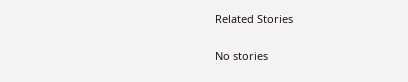Related Stories

No stories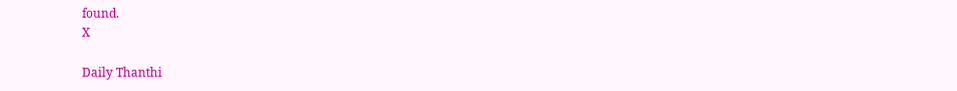found.
X

Daily Thanthi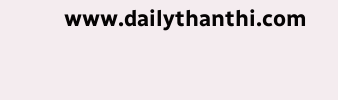www.dailythanthi.com